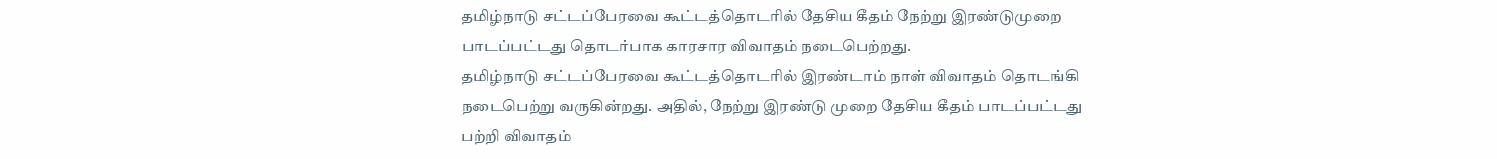தமிழ்நாடு சட்டப்பேரவை கூட்டத்தொடரில் தேசிய கீதம் நேற்று இரண்டுமுறை பாடப்பட்டது தொடர்பாக காரசார விவாதம் நடைபெற்றது.
தமிழ்நாடு சட்டப்பேரவை கூட்டத்தொடரில் இரண்டாம் நாள் விவாதம் தொடங்கி நடைபெற்று வருகின்றது. அதில், நேற்று இரண்டு முறை தேசிய கீதம் பாடப்பட்டது பற்றி விவாதம்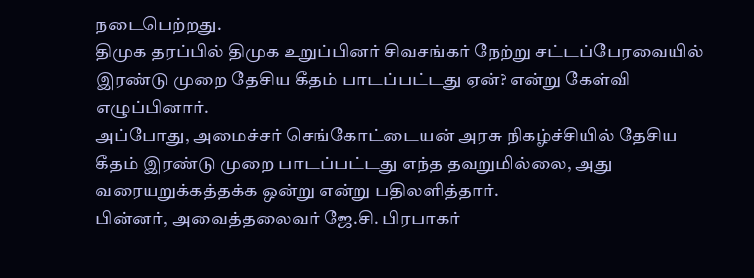நடைபெற்றது.
திமுக தரப்பில் திமுக உறுப்பினர் சிவசங்கர் நேற்று சட்டப்பேரவையில் இரண்டு முறை தேசிய கீதம் பாடப்பட்டது ஏன்? என்று கேள்வி எழுப்பினார்.
அப்போது, அமைச்சர் செங்கோட்டையன் அரசு நிகழ்ச்சியில் தேசிய கீதம் இரண்டு முறை பாடப்பட்டது எந்த தவறுமில்லை, அது வரையறுக்கத்தக்க ஒன்று என்று பதிலளித்தார்.
பின்னர், அவைத்தலைவர் ஜே.சி. பிரபாகர்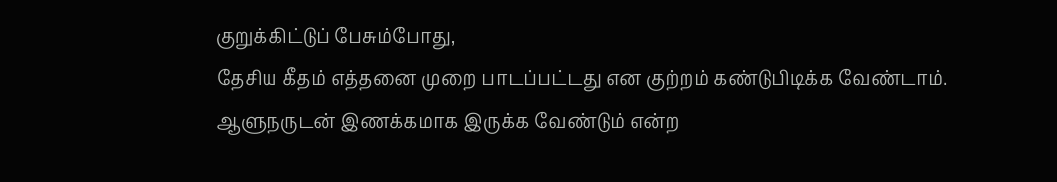குறுக்கிட்டுப் பேசும்போது,
தேசிய கீதம் எத்தனை முறை பாடப்பட்டது என குற்றம் கண்டுபிடிக்க வேண்டாம். ஆளுநருடன் இணக்கமாக இருக்க வேண்டும் என்ற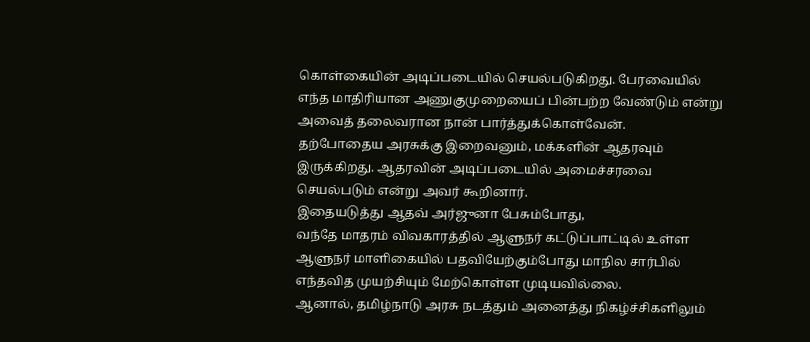கொள்கையின் அடிப்படையில் செயல்படுகிறது. பேரவையில் எந்த மாதிரியான அணுகுமுறையைப் பின்பற்ற வேண்டும் என்று அவைத் தலைவரான நான் பார்த்துக்கொள்வேன்.
தற்போதைய அரசுக்கு இறைவனும், மக்களின் ஆதரவும் இருக்கிறது. ஆதரவின் அடிப்படையில் அமைச்சரவை செயல்படும் என்று அவர் கூறினார்.
இதையடுத்து ஆதவ் அர்ஜுனா பேசும்போது,
வந்தே மாதரம் விவகாரத்தில் ஆளுநர் கட்டுப்பாட்டில் உள்ள ஆளுநர் மாளிகையில் பதவியேற்கும்போது மாநில சார்பில் எந்தவித முயற்சியும் மேற்கொள்ள முடியவில்லை.
ஆனால், தமிழ்நாடு அரசு நடத்தும் அனைத்து நிகழ்ச்சிகளிலும்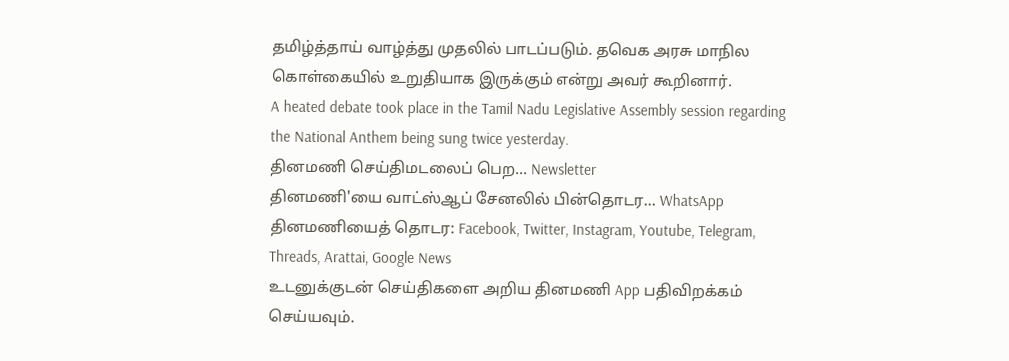தமிழ்த்தாய் வாழ்த்து முதலில் பாடப்படும். தவெக அரசு மாநில கொள்கையில் உறுதியாக இருக்கும் என்று அவர் கூறினார்.
A heated debate took place in the Tamil Nadu Legislative Assembly session regarding the National Anthem being sung twice yesterday.
தினமணி செய்திமடலைப் பெற... Newsletter
தினமணி'யை வாட்ஸ்ஆப் சேனலில் பின்தொடர... WhatsApp
தினமணியைத் தொடர: Facebook, Twitter, Instagram, Youtube, Telegram, Threads, Arattai, Google News
உடனுக்குடன் செய்திகளை அறிய தினமணி App பதிவிறக்கம் செய்யவும்.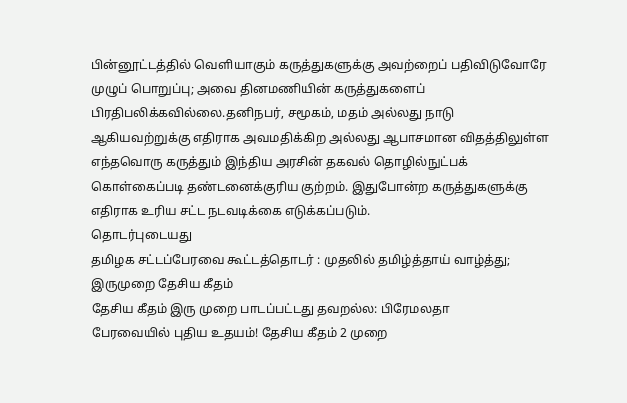பின்னூட்டத்தில் வெளியாகும் கருத்துகளுக்கு அவற்றைப் பதிவிடுவோரே முழுப் பொறுப்பு; அவை தினமணியின் கருத்துகளைப் பிரதிபலிக்கவில்லை.தனிநபர், சமூகம், மதம் அல்லது நாடு ஆகியவற்றுக்கு எதிராக அவமதிக்கிற அல்லது ஆபாசமான விதத்திலுள்ள எந்தவொரு கருத்தும் இந்திய அரசின் தகவல் தொழில்நுட்பக் கொள்கைப்படி தண்டனைக்குரிய குற்றம். இதுபோன்ற கருத்துகளுக்கு எதிராக உரிய சட்ட நடவடிக்கை எடுக்கப்படும்.
தொடர்புடையது
தமிழக சட்டப்பேரவை கூட்டத்தொடர் : முதலில் தமிழ்த்தாய் வாழ்த்து; இருமுறை தேசிய கீதம்
தேசிய கீதம் இரு முறை பாடப்பட்டது தவறல்ல: பிரேமலதா
பேரவையில் புதிய உதயம்! தேசிய கீதம் 2 முறை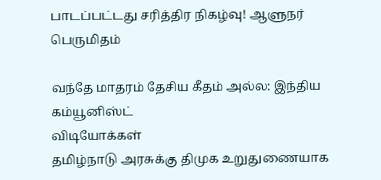பாடப்பட்டது சரித்திர நிகழ்வு! ஆளுநர் பெருமிதம்

வந்தே மாதரம் தேசிய கீதம் அல்ல: இந்திய கம்யூனிஸ்ட்
விடியோக்கள்
தமிழ்நாடு அரசுக்கு திமுக உறுதுணையாக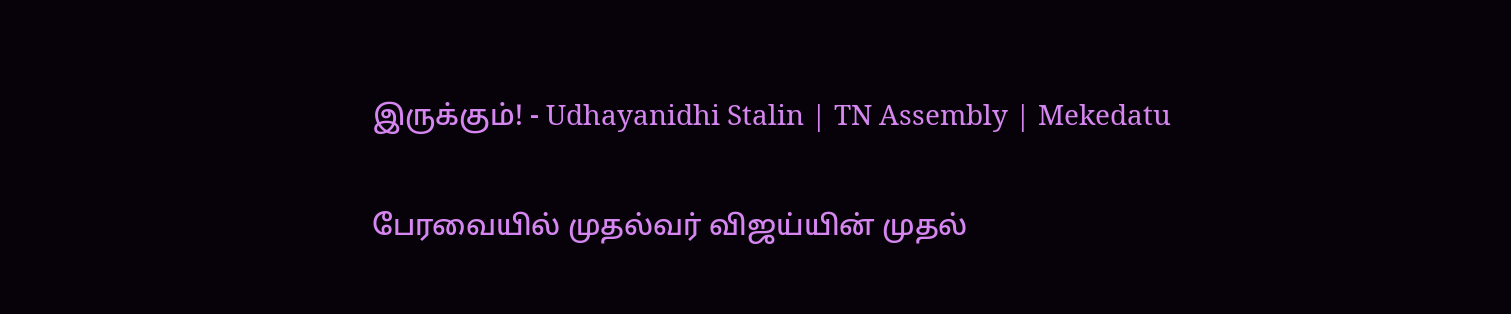இருக்கும்! - Udhayanidhi Stalin | TN Assembly | Mekedatu

பேரவையில் முதல்வர் விஜய்யின் முதல்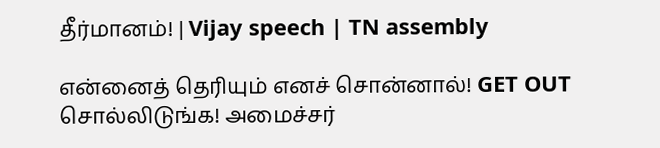தீர்மானம்! | Vijay speech | TN assembly

என்னைத் தெரியும் எனச் சொன்னால்! GET OUT சொல்லிடுங்க! அமைச்சர்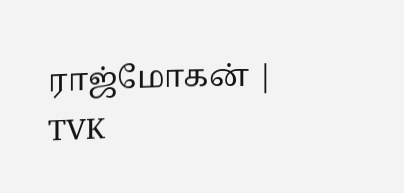ராஜ்மோகன் | TVK